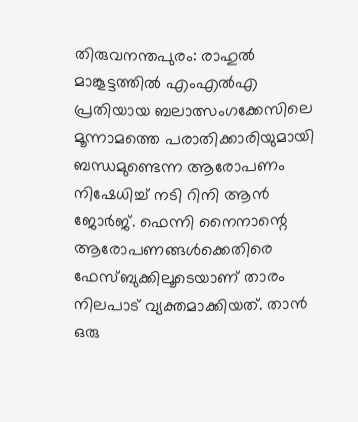തിരുവനന്തപുരം: രാഹുൽ മാങ്കൂട്ടത്തിൽ എംഎൽഎ പ്രതിയായ ബലാത്സംഗക്കേസിലെ മൂന്നാമത്തെ പരാതിക്കാരിയുമായി ബന്ധമുണ്ടെന്ന ആരോപണം നിഷേധിച്ച് നടി റിനി ആൻ ജോർജ്. ഫെന്നി നൈനാന്റെ ആരോപണങ്ങൾക്കെതിരെ ഫേസ്ബുക്കിലൂടെയാണ് താരം നിലപാട് വ്യക്തമാക്കിയത്. താൻ ഒരു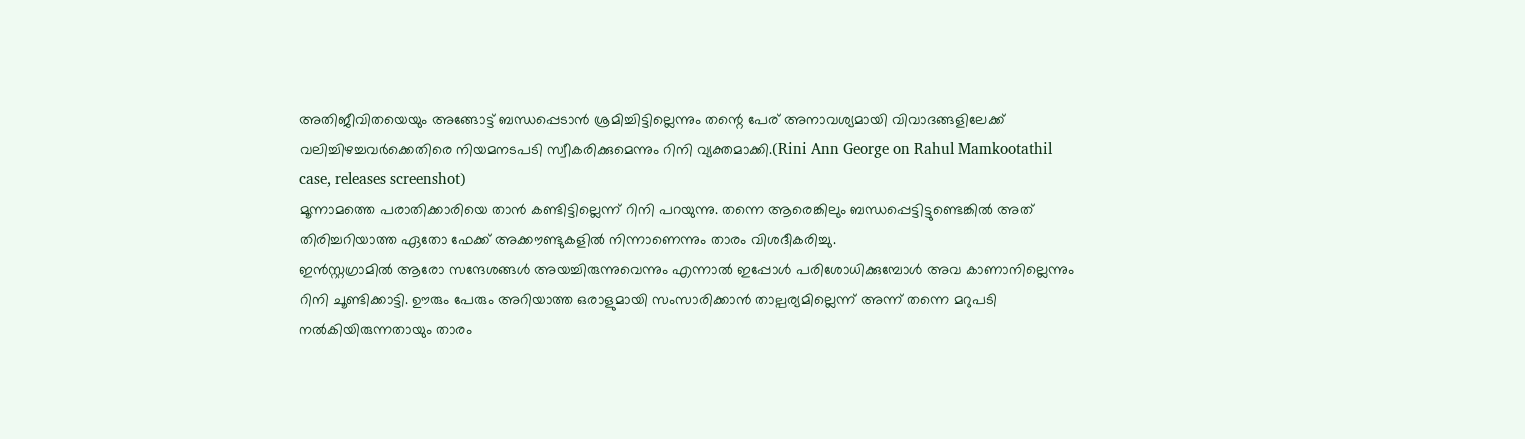അതിജീവിതയെയും അങ്ങോട്ട് ബന്ധപ്പെടാൻ ശ്രമിച്ചിട്ടില്ലെന്നും തന്റെ പേര് അനാവശ്യമായി വിവാദങ്ങളിലേക്ക് വലിച്ചിഴച്ചവർക്കെതിരെ നിയമനടപടി സ്വീകരിക്കുമെന്നും റിനി വ്യക്തമാക്കി.(Rini Ann George on Rahul Mamkootathil case, releases screenshot)
മൂന്നാമത്തെ പരാതിക്കാരിയെ താൻ കണ്ടിട്ടില്ലെന്ന് റിനി പറയുന്നു. തന്നെ ആരെങ്കിലും ബന്ധപ്പെട്ടിട്ടുണ്ടെങ്കിൽ അത് തിരിച്ചറിയാത്ത ഏതോ ഫേക്ക് അക്കൗണ്ടുകളിൽ നിന്നാണെന്നും താരം വിശദീകരിച്ചു.
ഇൻസ്റ്റഗ്രാമിൽ ആരോ സന്ദേശങ്ങൾ അയച്ചിരുന്നുവെന്നും എന്നാൽ ഇപ്പോൾ പരിശോധിക്കുമ്പോൾ അവ കാണാനില്ലെന്നും റിനി ചൂണ്ടിക്കാട്ടി. ഊരും പേരും അറിയാത്ത ഒരാളുമായി സംസാരിക്കാൻ താല്പര്യമില്ലെന്ന് അന്ന് തന്നെ മറുപടി നൽകിയിരുന്നതായും താരം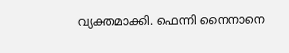വ്യക്തമാക്കി. ഫെന്നി നൈനാനെ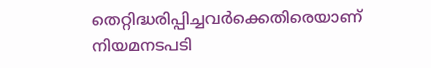തെറ്റിദ്ധരിപ്പിച്ചവർക്കെതിരെയാണ് നിയമനടപടി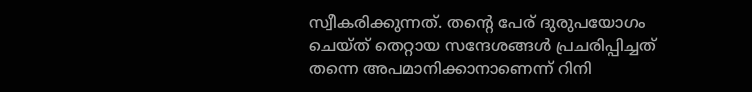സ്വീകരിക്കുന്നത്. തന്റെ പേര് ദുരുപയോഗം ചെയ്ത് തെറ്റായ സന്ദേശങ്ങൾ പ്രചരിപ്പിച്ചത് തന്നെ അപമാനിക്കാനാണെന്ന് റിനി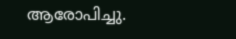ആരോപിച്ചു.